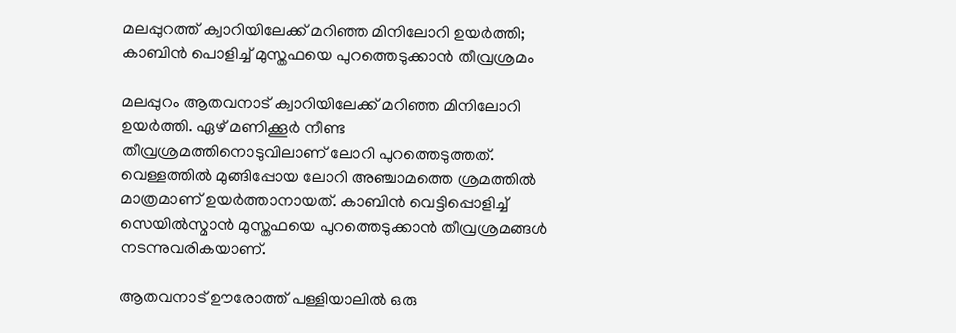മലപ്പുറത്ത് ക്വാറിയിലേക്ക് മറിഞ്ഞ മിനിലോറി ഉയര്‍ത്തി; കാബിന്‍ പൊളിച്ച് മുസ്തഫയെ പുറത്തെടുക്കാന്‍ തീവ്രശ്രമം

മലപ്പുറം ആതവനാട് ക്വാറിയിലേക്ക് മറിഞ്ഞ മിനിലോറി ഉയര്‍ത്തി. ഏഴ് മണിക്കൂര്‍ നീണ്ട തീവ്രശ്രമത്തിനൊടുവിലാണ് ലോറി പുറത്തെടുത്തത്. വെള്ളത്തില്‍ മുങ്ങിപ്പോയ ലോറി അഞ്ചാമത്തെ ശ്രമത്തില്‍ മാത്രമാണ് ഉയര്‍ത്താനായത്. കാബിന്‍ വെട്ടിപ്പൊളിച്ച് സെയില്‍സ്മാന്‍ മുസ്തഫയെ പുറത്തെടുക്കാന്‍ തീവ്രശ്രമങ്ങള്‍ നടന്നുവരികയാണ്.

ആതവനാട് ഊരോത്ത് പള്ളിയാലില്‍ ഒരു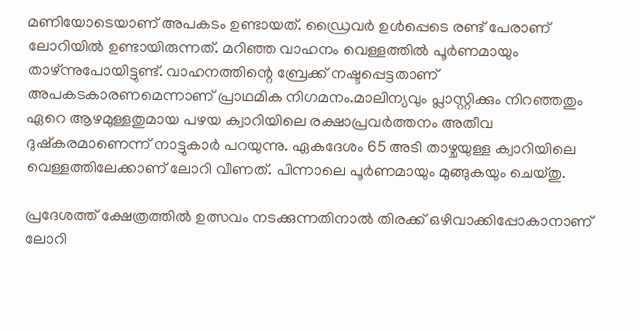മണിയോടെയാണ് അപകടം ഉണ്ടായത്. ഡ്രൈവര്‍ ഉള്‍പ്പെടെ രണ്ട് പേരാണ് ലോറിയില്‍ ഉണ്ടായിരുന്നത്. മറിഞ്ഞ വാഹനം വെള്ളത്തില്‍ പൂര്‍ണമായും താഴ്ന്നുപോയിട്ടുണ്ട്. വാഹനത്തിന്റെ ബ്രേക്ക് നഷ്ടപ്പെട്ടതാണ് അപകടകാരണമെന്നാണ് പ്രാഥമിക നിഗമനം.മാലിന്യവും പ്ലാസ്റ്റിക്കും നിറഞ്ഞതും ഏറെ ആഴമുള്ളതുമായ പഴയ ക്വാറിയിലെ രക്ഷാപ്രവര്‍ത്തനം അതീവ ദുഷ്‌കരമാണെന്ന് നാട്ടുകാര്‍ പറയുന്നു. ഏകദേശം 65 അടി താഴ്ചയുള്ള ക്വാറിയിലെ വെള്ളത്തിലേക്കാണ് ലോറി വീണത്. പിന്നാലെ പൂര്‍ണമായും മുങ്ങുകയും ചെയ്തു.

പ്രദേശത്ത് ക്ഷേത്രത്തില്‍ ഉത്സവം നടക്കുന്നതിനാല്‍ തിരക്ക് ഒഴിവാക്കിപ്പോകാനാണ് ലോറി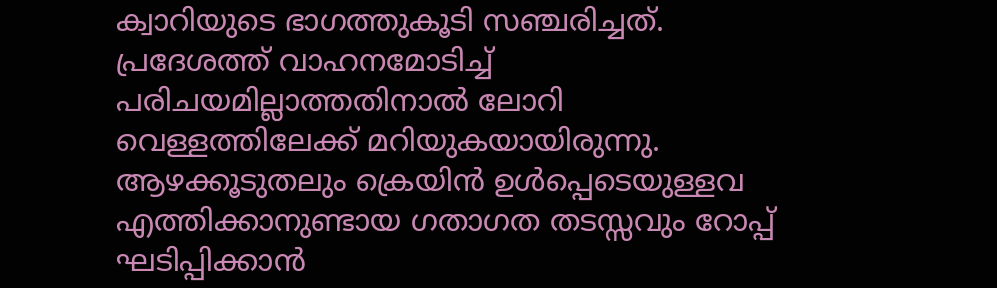ക്വാറിയുടെ ഭാഗത്തുകൂടി സഞ്ചരിച്ചത്. പ്രദേശത്ത് വാഹനമോടിച്ച് പരിചയമില്ലാത്തതിനാല്‍ ലോറി വെള്ളത്തിലേക്ക് മറിയുകയായിരുന്നു. ആഴക്കൂടുതലും ക്രെയിന്‍ ഉള്‍പ്പെടെയുള്ളവ എത്തിക്കാനുണ്ടായ ഗതാഗത തടസ്സവും റോപ്പ് ഘടിപ്പിക്കാന്‍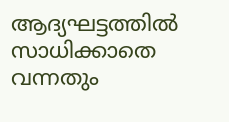ആദ്യഘട്ടത്തില്‍ സാധിക്കാതെ വന്നതും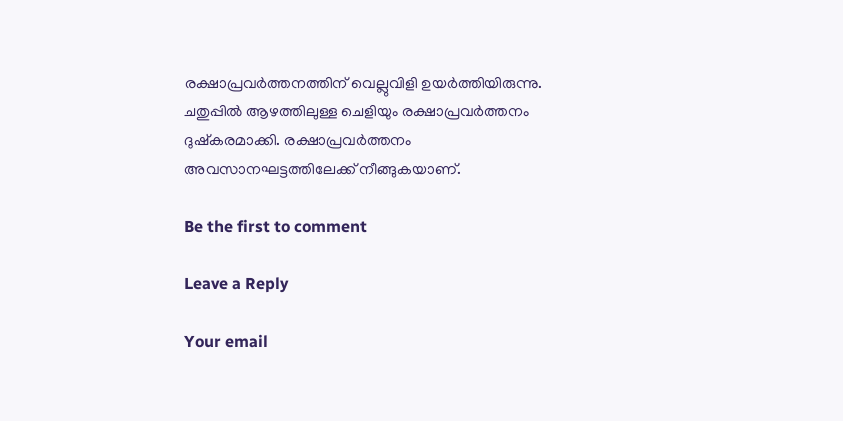രക്ഷാപ്രവര്‍ത്തനത്തിന് വെല്ലുവിളി ഉയര്‍ത്തിയിരുന്നു. ചതുപ്പില്‍ ആഴത്തിലുള്ള ചെളിയും രക്ഷാപ്രവര്‍ത്തനം ദുഷ്‌കരമാക്കി. രക്ഷാപ്രവര്‍ത്തനം അവസാനഘട്ടത്തിലേക്ക് നീങ്ങുകയാണ്.

Be the first to comment

Leave a Reply

Your email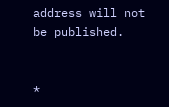address will not be published.


*